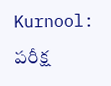Kurnool: పరీక్ష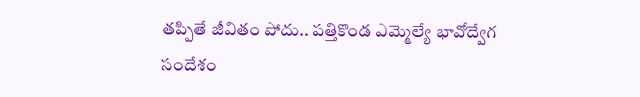తప్పితే జీవితం పోదు.. పత్తికొండ ఎమ్మెల్యే భావోద్వేగ సందేశం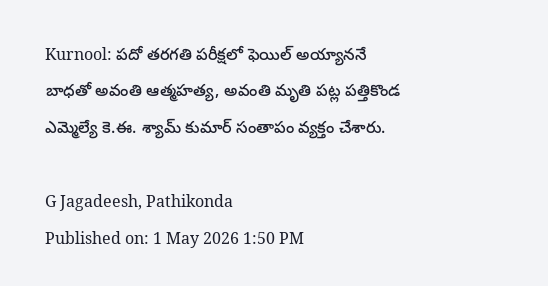Kurnool: పదో తరగతి పరీక్షలో ఫెయిల్ అయ్యాననే బాధతో అవంతి ఆత్మహత్య, అవంతి మృతి పట్ల పత్తికొండ ఎమ్మెల్యే కె.ఈ. శ్యామ్ కుమార్ సంతాపం వ్యక్తం చేశారు.

G Jagadeesh, Pathikonda
Published on: 1 May 2026 1:50 PM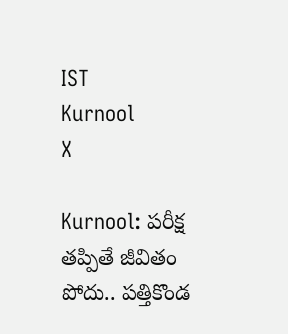IST
Kurnool
X

Kurnool: పరీక్ష తప్పితే జీవితం పోదు.. పత్తికొండ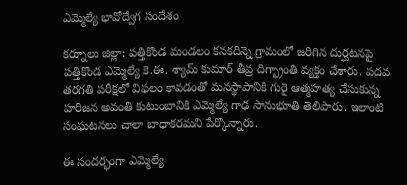ఎమ్మెల్యే భావోద్వేగ సందేశం

కర్నూలు జిల్లా: పత్తికొండ మండలం కనకదిన్నె గ్రామంలో జరిగిన దుర్ఘటనపై పత్తికొండ ఎమ్మెల్యే కె.ఈ. శ్యామ్ కుమార్ తీవ్ర దిగ్భ్రాంతి వ్యక్తం చేశారు. పదవ తరగతి పరీక్షలో విఫలం కావడంతో మనస్థాపానికి గురై ఆత్మహత్య చేసుకున్న హరిజన అవంతి కుటుంబానికి ఎమ్మెల్యే గాఢ సానుభూతి తెలిపారు. ఇలాంటి సంఘటనలు చాలా బాధాకరమని పేర్కొన్నారు.

ఈ సందర్భంగా ఎమ్మెల్యే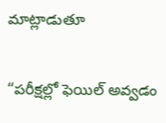మాట్లాడుతూ

“పరీక్షల్లో ఫెయిల్ అవ్వడం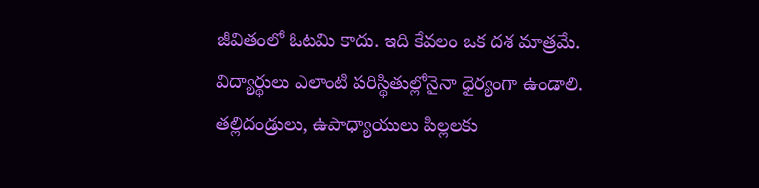జీవితంలో ఓటమి కాదు. ఇది కేవలం ఒక దశ మాత్రమే. విద్యార్థులు ఎలాంటి పరిస్థితుల్లోనైనా ధైర్యంగా ఉండాలి. తల్లిదండ్రులు, ఉపాధ్యాయులు పిల్లలకు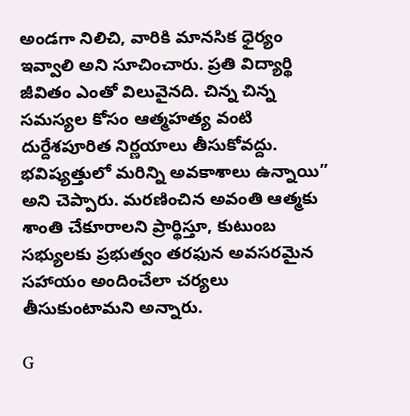అండగా నిలిచి, వారికి మానసిక ధైర్యం ఇవ్వాలి అని సూచించారు. ప్రతి విద్యార్థి జీవితం ఎంతో విలువైనది. చిన్న చిన్న సమస్యల కోసం ఆత్మహత్య వంటి దుర్దేశపూరిత నిర్ణయాలు తీసుకోవద్దు. భవిష్యత్తులో మరిన్ని అవకాశాలు ఉన్నాయి” అని చెప్పారు. మరణించిన అవంతి ఆత్మకు శాంతి చేకూరాలని ప్రార్థిస్తూ, కుటుంబ సభ్యులకు ప్రభుత్వం తరఫున అవసరమైన సహాయం అందించేలా చర్యలు తీసుకుంటామని అన్నారు.

G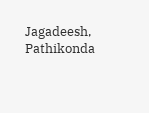Jagadeesh, Pathikonda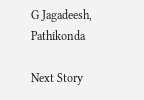G Jagadeesh, Pathikonda

Next Story